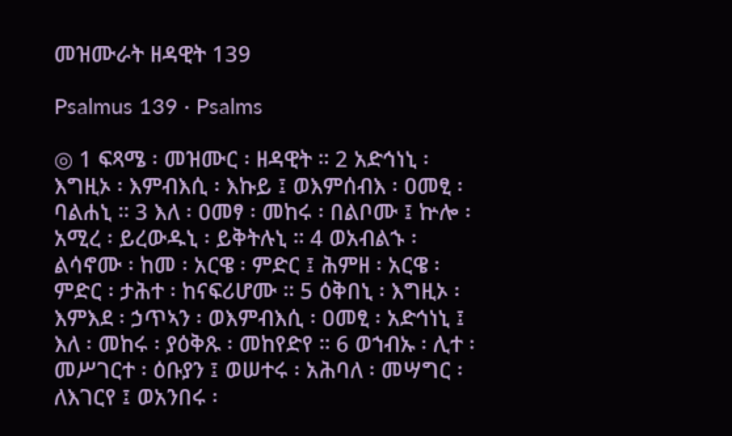መዝሙራት ዘዳዊት 139

Psalmus 139 · Psalms

◎ 1 ፍጻሜ ፡ መዝሙር ፡ ዘዳዊት ። 2 አድኅነኒ ፡ እግዚኦ ፡ እምብእሲ ፡ እኩይ ፤ ወእምሰብእ ፡ ዐመፂ ፡ ባልሐኒ ። 3 እለ ፡ ዐመፃ ፡ መከሩ ፡ በልቦሙ ፤ ኵሎ ፡ አሚረ ፡ ይረውዱኒ ፡ ይቅትሉኒ ። 4 ወአብልኁ ፡ ልሳኖሙ ፡ ከመ ፡ አርዌ ፡ ምድር ፤ ሕምዘ ፡ አርዌ ፡ ምድር ፡ ታሕተ ፡ ከናፍሪሆሙ ። 5 ዕቅበኒ ፡ እግዚኦ ፡ እምእደ ፡ ኃጥኣን ፡ ወእምብእሲ ፡ ዐመፂ ፡ አድኅነኒ ፤ እለ ፡ መከሩ ፡ ያዕቅጹ ፡ መከየድየ ። 6 ወኀብኡ ፡ ሊተ ፡ መሥገርተ ፡ ዕቡያን ፤ ወሠተሩ ፡ አሕባለ ፡ መሣግር ፡ ለእገርየ ፤ ወአንበሩ ፡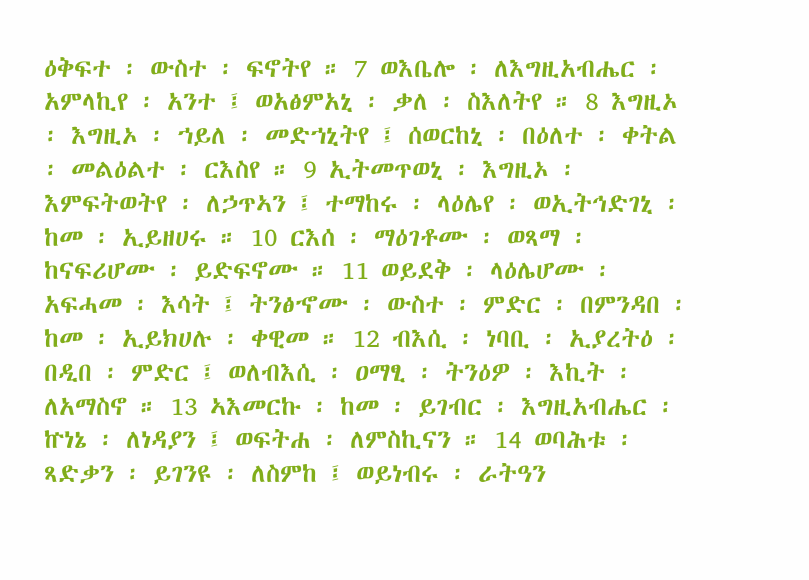ዕቅፍተ ፡ ውስተ ፡ ፍኖትየ ። 7 ወእቤሎ ፡ ለእግዚአብሔር ፡ አምላኪየ ፡ አንተ ፤ ወአፅምአኒ ፡ ቃለ ፡ ስእለትየ ። 8 እግዚኦ ፡ እግዚኦ ፡ ኀይለ ፡ መድኀኒትየ ፤ ሰወርከኒ ፡ በዕለተ ፡ ቀትል ፡ መልዕልተ ፡ ርእስየ ። 9 ኢትመጥወኒ ፡ እግዚኦ ፡ እምፍትወትየ ፡ ለኃጥኣን ፤ ተማከሩ ፡ ላዕሌየ ፡ ወኢትኅድገኒ ፡ ከመ ፡ ኢይዘሀሩ ። 10 ርእሰ ፡ ማዕገቶሙ ፡ ወጻማ ፡ ከናፍሪሆሙ ፡ ይድፍኖሙ ። 11 ወይደቅ ፡ ላዕሌሆሙ ፡ አፍሓመ ፡ እሳት ፤ ትንፅኆሙ ፡ ውስተ ፡ ምድር ፡ በምንዳበ ፡ ከመ ፡ ኢይክሀሉ ፡ ቀዊመ ። 12 ብእሲ ፡ ነባቢ ፡ ኢያረትዕ ፡ በዲበ ፡ ምድር ፤ ወለብእሲ ፡ ዐማፂ ፡ ትንዕዎ ፡ እኪት ፡ ለአማስኖ ። 13 ኣእመርኩ ፡ ከመ ፡ ይገብር ፡ እግዚአብሔር ፡ ኵነኔ ፡ ለነዳያን ፤ ወፍትሐ ፡ ለምስኪናን ። 14 ወባሕቱ ፡ ጻድቃን ፡ ይገንዩ ፡ ለስምከ ፤ ወይነብሩ ፡ ራትዓን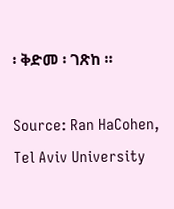፡ ቅድመ ፡ ገጽከ ።

Source: Ran HaCohen, Tel Aviv University